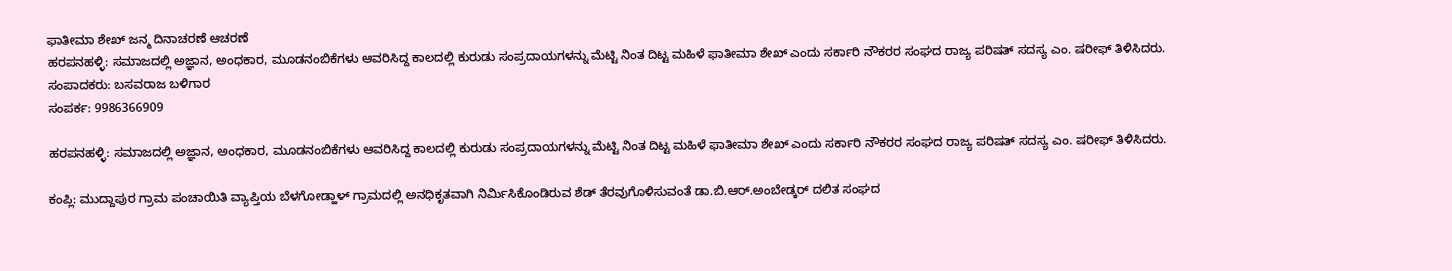ಫಾತೀಮಾ ಶೇಖ್ ಜನ್ಮ ದಿನಾಚರಣೆ ಆಚರಣೆ
ಹರಪನಹಳ್ಳಿ: ಸಮಾಜದಲ್ಲಿ ಅಜ್ಞಾನ, ಅಂಧಕಾರ, ಮೂಡನಂಬಿಕೆಗಳು ಆವರಿಸಿದ್ದ ಕಾಲದಲ್ಲಿ ಕುರುಡು ಸಂಪ್ರದಾಯಗಳನ್ನು ಮೆಟ್ಟಿ ನಿಂತ ದಿಟ್ಟ ಮಹಿಳೆ ಫಾತೀಮಾ ಶೇಖ್ ಎಂದು ಸರ್ಕಾರಿ ನೌಕರರ ಸಂಘದ ರಾಜ್ಯ ಪರಿಷತ್ ಸದಸ್ಯ ಎಂ. ಷರೀಫ್ ತಿಳಿಸಿದರು.
ಸಂಪಾದಕರು: ಬಸವರಾಜ ಬಳಿಗಾರ
ಸಂಪರ್ಕ: 9986366909

ಹರಪನಹಳ್ಳಿ: ಸಮಾಜದಲ್ಲಿ ಅಜ್ಞಾನ, ಅಂಧಕಾರ, ಮೂಡನಂಬಿಕೆಗಳು ಆವರಿಸಿದ್ದ ಕಾಲದಲ್ಲಿ ಕುರುಡು ಸಂಪ್ರದಾಯಗಳನ್ನು ಮೆಟ್ಟಿ ನಿಂತ ದಿಟ್ಟ ಮಹಿಳೆ ಫಾತೀಮಾ ಶೇಖ್ ಎಂದು ಸರ್ಕಾರಿ ನೌಕರರ ಸಂಘದ ರಾಜ್ಯ ಪರಿಷತ್ ಸದಸ್ಯ ಎಂ. ಷರೀಫ್ ತಿಳಿಸಿದರು.

ಕಂಪ್ಲಿ: ಮುದ್ದಾಪುರ ಗ್ರಾಮ ಪಂಚಾಯಿತಿ ವ್ಯಾಪ್ತಿಯ ಬೆಳಗೋಡ್ಹಾಳ್ ಗ್ರಾಮದಲ್ಲಿ ಅನಧಿಕೃತವಾಗಿ ನಿರ್ಮಿಸಿಕೊಂಡಿರುವ ಶೆಡ್ ತೆರವುಗೊಳಿಸುವಂತೆ ಡಾ.ಬಿ.ಆರ್.ಅಂಬೇಡ್ಕರ್ ದಲಿತ ಸಂಘದ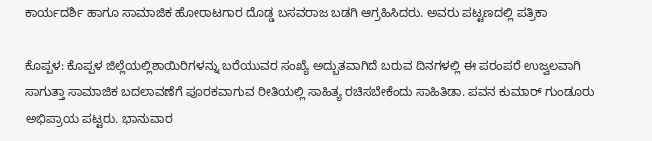ಕಾರ್ಯದರ್ಶಿ ಹಾಗೂ ಸಾಮಾಜಿಕ ಹೋರಾಟಗಾರ ದೊಡ್ಡ ಬಸವರಾಜ ಬಡಗಿ ಆಗ್ರಹಿಸಿದರು. ಅವರು ಪಟ್ಟಣದಲ್ಲಿ ಪತ್ರಿಕಾ

ಕೊಪ್ಪಳ: ಕೊಪ್ಪಳ ಜಿಲ್ಲೆಯಲ್ಲಿಶಾಯಿರಿಗಳನ್ನು ಬರೆಯುವರ ಸಂಖ್ಯೆ ಅದ್ಬುತವಾಗಿದೆ ಬರುವ ದಿನಗಳಲ್ಲಿ ಈ ಪರಂಪರೆ ಉಜ್ವಲವಾಗಿ ಸಾಗುತ್ತಾ ಸಾಮಾಜಿಕ ಬದಲಾವಣೆಗೆ ಪೂರಕವಾಗುವ ರೀತಿಯಲ್ಲಿ ಸಾಹಿತ್ಯ ರಚಿಸಬೇಕೆಂದು ಸಾಹಿತಿಡಾ. ಪವನ ಕುಮಾರ್ ಗುಂಡೂರು ಅಭಿಪ್ರಾಯ ಪಟ್ಟರು. ಭಾನುವಾರ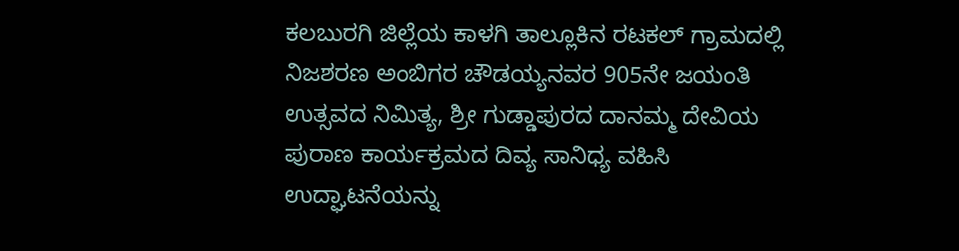ಕಲಬುರಗಿ ಜಿಲ್ಲೆಯ ಕಾಳಗಿ ತಾಲ್ಲೂಕಿನ ರಟಕಲ್ ಗ್ರಾಮದಲ್ಲಿ ನಿಜಶರಣ ಅಂಬಿಗರ ಚೌಡಯ್ಯನವರ 905ನೇ ಜಯಂತಿ ಉತ್ಸವದ ನಿಮಿತ್ಯ, ಶ್ರೀ ಗುಡ್ಡಾಪುರದ ದಾನಮ್ಮ ದೇವಿಯ ಪುರಾಣ ಕಾರ್ಯಕ್ರಮದ ದಿವ್ಯ ಸಾನಿಧ್ಯ ವಹಿಸಿ ಉದ್ಘಾಟನೆಯನ್ನು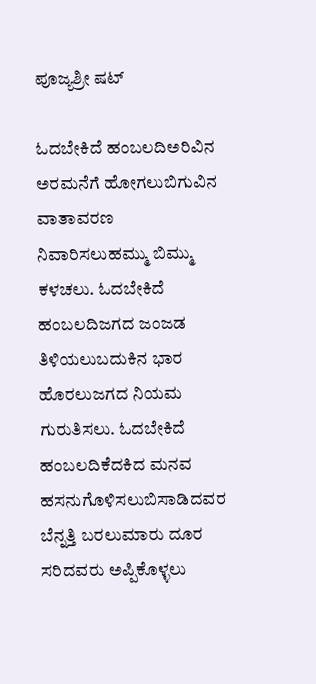ಪೂಜ್ಯಶ್ರೀ ಷಟ್

ಓದಬೇಕಿದೆ ಹಂಬಲದಿಅರಿವಿನ ಅರಮನೆಗೆ ಹೋಗಲುಬಿಗುವಿನ ವಾತಾವರಣ ನಿವಾರಿಸಲುಹಮ್ಮು ಬಿಮ್ಮು ಕಳಚಲು. ಓದಬೇಕಿದೆ ಹಂಬಲದಿಜಗದ ಜಂಜಡ ತಿಳಿಯಲುಬದುಕಿನ ಭಾರ ಹೊರಲುಜಗದ ನಿಯಮ ಗುರುತಿಸಲು. ಓದಬೇಕಿದೆ ಹಂಬಲದಿಕೆದಕಿದ ಮನವ ಹಸನುಗೊಳಿಸಲುಬಿಸಾಡಿದವರ ಬೆನ್ನತ್ತಿ ಬರಲುಮಾರು ದೂರ ಸರಿದವರು ಅಪ್ಪಿಕೊಳ್ಳಲು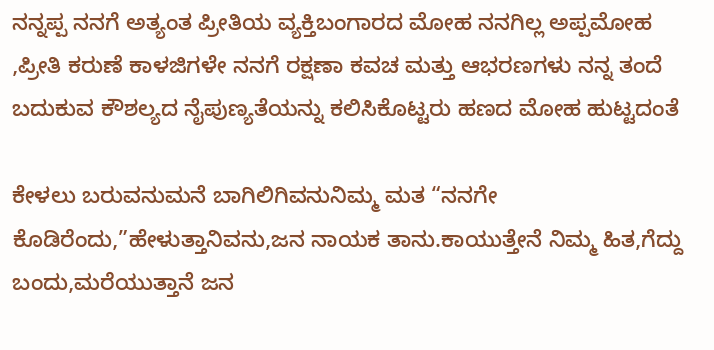ನನ್ನಪ್ಪ ನನಗೆ ಅತ್ಯಂತ ಪ್ರೀತಿಯ ವ್ಯಕ್ತಿಬಂಗಾರದ ಮೋಹ ನನಗಿಲ್ಲ ಅಪ್ಪಮೋಹ ,ಪ್ರೀತಿ ಕರುಣೆ ಕಾಳಜಿಗಳೇ ನನಗೆ ರಕ್ಷಣಾ ಕವಚ ಮತ್ತು ಆಭರಣಗಳು ನನ್ನ ತಂದೆ ಬದುಕುವ ಕೌಶಲ್ಯದ ನೈಪುಣ್ಯತೆಯನ್ನು ಕಲಿಸಿಕೊಟ್ಟರು ಹಣದ ಮೋಹ ಹುಟ್ಟದಂತೆ

ಕೇಳಲು ಬರುವನುಮನೆ ಬಾಗಿಲಿಗಿವನುನಿಮ್ಮ ಮತ “ನನಗೇ ಕೊಡಿರೆಂದು,”ಹೇಳುತ್ತಾನಿವನು,ಜನ ನಾಯಕ ತಾನು.ಕಾಯುತ್ತೇನೆ ನಿಮ್ಮ ಹಿತ,ಗೆದ್ದು ಬಂದು,ಮರೆಯುತ್ತಾನೆ ಜನ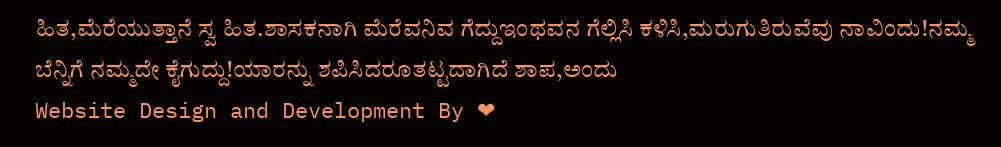ಹಿತ,ಮೆರೆಯುತ್ತಾನೆ ಸ್ವ ಹಿತ.ಶಾಸಕನಾಗಿ ಮೆರೆವನಿವ ಗೆದ್ದುಇಂಥವನ ಗೆಲ್ಲಿಸಿ ಕಳಿಸಿ,ಮರುಗುತಿರುವೆವು ನಾವಿಂದು!ನಮ್ಮ ಬೆನ್ನಿಗೆ ನಮ್ಮದೇ ಕೈಗುದ್ದು!ಯಾರನ್ನು ಶಪಿಸಿದರೂತಟ್ಟದಾಗಿದೆ ಶಾಪ,ಅಂದು
Website Design and Development By ❤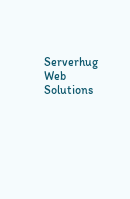Serverhug Web Solutions